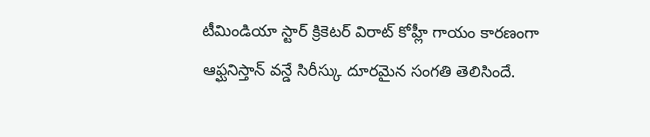టీమిండియా స్టార్ క్రికెటర్ విరాట్ కోహ్లీ గాయం కారణంగా ఆఫ్ఘనిస్తాన్ వన్డే సిరీస్కు దూరమైన సంగతి తెలిసిందే.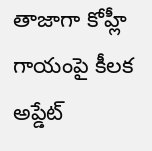తాజాగా కోహ్లీ గాయంపై కీలక అప్డేట్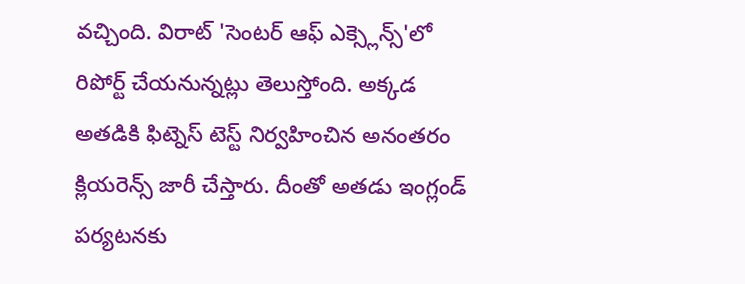వచ్చింది. విరాట్ 'సెంటర్ ఆఫ్ ఎక్స్లెన్స్'లో రిపోర్ట్ చేయనున్నట్లు తెలుస్తోంది. అక్కడ అతడికి ఫిట్నెస్ టెస్ట్ నిర్వహించిన అనంతరం క్లియరెన్స్ జారీ చేస్తారు. దీంతో అతడు ఇంగ్లండ్ పర్యటనకు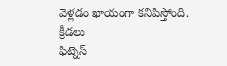వెళ్లడం ఖాయంగా కనిపిస్తోంది.
క్రీడలు
ఫిట్నెస్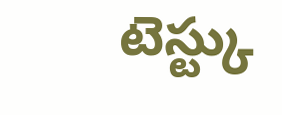టెస్ట్కు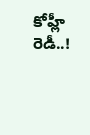కోహ్లీ రెడీ..!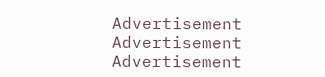Advertisement
Advertisement
Advertisement